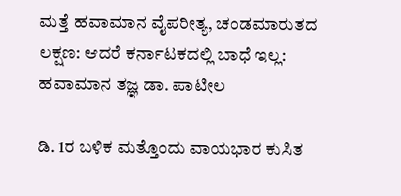ಮತ್ತೆ ಹವಾಮಾನ ವೈಪರೀತ್ಯ, ಚಂಡಮಾರುತದ ಲಕ್ಷಣ: ಆದರೆ ಕರ್ನಾಟಕದಲ್ಲಿ ಬಾಧೆ ಇಲ್ಲ: ಹವಾಮಾನ ತಜ್ಞ ಡಾ. ಪಾಟೀಲ

ಡಿ. 1ರ ಬಳಿಕ ಮತ್ತೊಂದು ವಾಯಭಾರ ಕುಸಿತ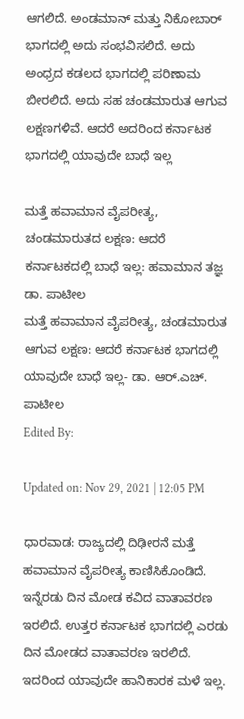ಆಗಲಿದೆ. ಅಂಡಮಾನ್ ಮತ್ತು ನಿಕೋಬಾರ್‌ ಭಾಗದಲ್ಲಿ ಅದು ಸಂಭವಿಸಲಿದೆ. ಅದು ಅಂಧ್ರದ ಕಡಲದ ಭಾಗದಲ್ಲಿ ಪರಿಣಾಮ ಬೀರಲಿದೆ. ಅದು ಸಹ ಚಂಡಮಾರುತ ಆಗುವ ಲಕ್ಷಣಗಳಿವೆ. ಆದರೆ ಅದರಿಂದ ಕರ್ನಾಟಕ ಭಾಗದಲ್ಲಿ ಯಾವುದೇ ಬಾಧೆ ಇಲ್ಲ

ಮತ್ತೆ ಹವಾಮಾನ ವೈಪರೀತ್ಯ, ಚಂಡಮಾರುತದ ಲಕ್ಷಣ: ಆದರೆ ಕರ್ನಾಟಕದಲ್ಲಿ ಬಾಧೆ ಇಲ್ಲ: ಹವಾಮಾನ ತಜ್ಞ ಡಾ. ಪಾಟೀಲ
ಮತ್ತೆ ಹವಾಮಾನ ವೈಪರೀತ್ಯ, ಚಂಡಮಾರುತ ಆಗುವ ಲಕ್ಷಣ: ಆದರೆ ಕರ್ನಾಟಕ ಭಾಗದಲ್ಲಿ ಯಾವುದೇ ಬಾಧೆ ಇಲ್ಲ- ಡಾ. ಆರ್.ಎಚ್. ಪಾಟೀಲ
Edited By:

Updated on: Nov 29, 2021 | 12:05 PM

ಧಾರವಾಡ: ರಾಜ್ಯದಲ್ಲಿ ದಿಢೀರನೆ ಮತ್ತೆ ಹವಾಮಾನ ವೈಪರೀತ್ಯ ಕಾಣಿಸಿಕೊಂಡಿದೆ. ಇನ್ನೆರಡು ದಿನ ಮೋಡ ಕವಿದ ವಾತಾವರಣ ಇರಲಿದೆ. ಉತ್ತರ ಕರ್ನಾಟಕ‌ ಭಾಗದಲ್ಲಿ ಎರಡು ದಿನ ಮೋಡದ ವಾತಾವರಣ ಇರಲಿದೆ. ಇದರಿಂದ ಯಾವುದೇ ಹಾನಿಕಾರಕ ಮಳೆ ಇಲ್ಲ.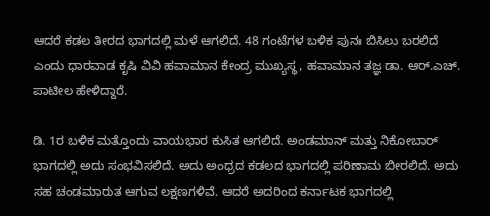ಆದರೆ ಕಡಲ ತೀರದ ಭಾಗದಲ್ಲಿ ಮಳೆ ಆಗಲಿದೆ. 48 ಗಂಟೆಗಳ ಬಳಿಕ ಪುನಃ ಬಿಸಿಲು ಬರಲಿದೆ ಎಂದು ಧಾರವಾಡ ಕೃಷಿ ವಿವಿ ಹವಾಮಾನ ಕೇಂದ್ರ ಮುಖ್ಯಸ್ಥ, ಹವಾಮಾನ ತಜ್ಞ ಡಾ. ಆರ್.ಎಚ್. ಪಾಟೀಲ ಹೇಳಿದ್ದಾರೆ.

ಡಿ. 1ರ ಬಳಿಕ ಮತ್ತೊಂದು ವಾಯಭಾರ ಕುಸಿತ ಆಗಲಿದೆ. ಅಂಡಮಾನ್ ಮತ್ತು ನಿಕೋಬಾರ್‌ ಭಾಗದಲ್ಲಿ ಅದು ಸಂಭವಿಸಲಿದೆ. ಅದು ಅಂಧ್ರದ ಕಡಲದ ಭಾಗದಲ್ಲಿ ಪರಿಣಾಮ ಬೀರಲಿದೆ. ಅದು ಸಹ ಚಂಡಮಾರುತ ಆಗುವ ಲಕ್ಷಣಗಳಿವೆ. ಆದರೆ ಅದರಿಂದ ಕರ್ನಾಟಕ ಭಾಗದಲ್ಲಿ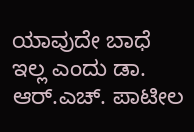ಯಾವುದೇ ಬಾಧೆ ಇಲ್ಲ ಎಂದು ಡಾ. ಆರ್.ಎಚ್. ಪಾಟೀಲ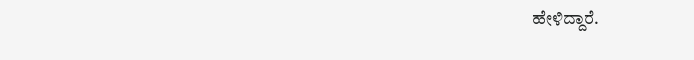ಹೇಳಿದ್ದಾರೆ.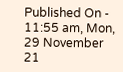Published On - 11:55 am, Mon, 29 November 21